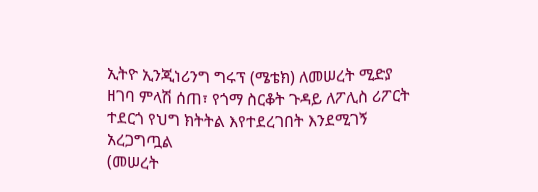ኢትዮ ኢንጂነሪንግ ግሩፕ (ሜቴክ) ለመሠረት ሚድያ ዘገባ ምላሽ ሰጠ፣ የጎማ ስርቆት ጉዳይ ለፖሊስ ሪፖርት ተደርጎ የህግ ክትትል እየተደረገበት እንደሚገኝ አረጋግጧል
(መሠረት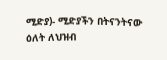ሚድያ)- ሚድያችን በትናንትናው ዕለት ለህዝብ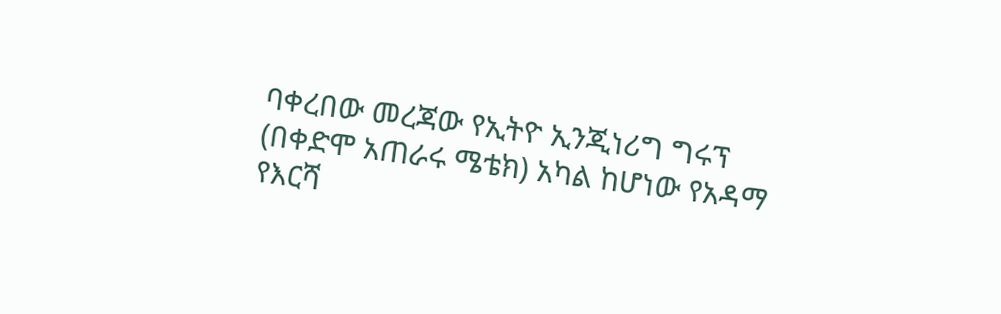ባቀረበው መረጃው የኢትዮ ኢንጂነሪግ ግሩፕ (በቀድሞ አጠራሩ ሜቴክ) አካል ከሆነው የአዳማ የእርሻ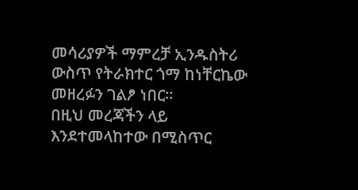መሳሪያዎች ማምረቻ ኢንዱስትሪ ውስጥ የትራክተር ጎማ ከነቸርኬው መዘረፉን ገልፆ ነበር።
በዚህ መረጃችን ላይ እንደተመላከተው በሚስጥር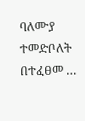ባለሙያ ተመድቦለት በተፈፀመ …